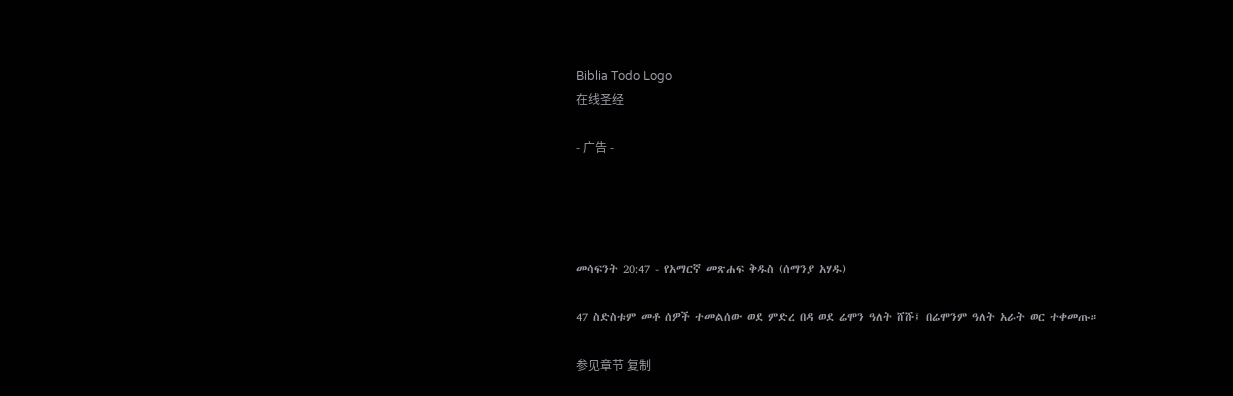Biblia Todo Logo
在线圣经

- 广告 -




መሳፍንት 20:47 - የአማርኛ መጽሐፍ ቅዱስ (ሰማንያ አሃዱ)

47 ስድስቱም መቶ ሰዎች ተመልሰው ወደ ምድረ በዳ ወደ ሬሞን ዓለት ሸሹ፤ በሬሞንም ዓለት አራት ወር ተቀመጡ።

参见章节 复制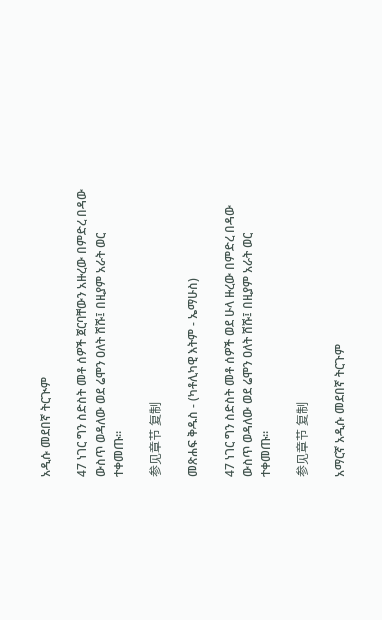አዲሱ መደበኛ ትርጒም

47 ነገር ግን ስድስት መቶ ሰዎች ጀርባቸውን አዙረው በምድረ በዳው ውስጥ ወዳለው ወደ ሬሞን ዐለት ሸሹ፤ በዚያም አራት ወር ተቀመጡ።

参见章节 复制

መጽሐፍ ቅዱስ - (ካቶሊካዊ እትም - ኤማሁስ)

47 ነገር ግን ስድስት መቶ ሰዎች ወደ ሁላ ዙረው በምድረ በዳው ውስጥ ወዳለው ወደ ሬሞን ዐለት ሸሹ፤ በዚያም አራት ወር ተቀመጡ።

参见章节 复制

አማርኛ አዲሱ መደበኛ ትርጉም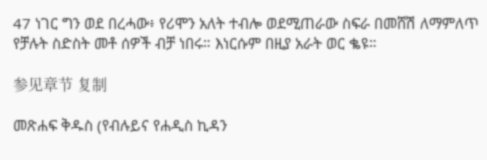47 ነገር ግን ወደ በረሓው፥ የሪሞን አለት ተብሎ ወደሚጠራው ስፍራ በመሸሽ ለማምለጥ የቻሉት ስድስት መቶ ሰዎች ብቻ ነበሩ። እነርሱም በዚያ አራት ወር ቈዩ።

参见章节 复制

መጽሐፍ ቅዱስ (የብሉይና የሐዲስ ኪዳን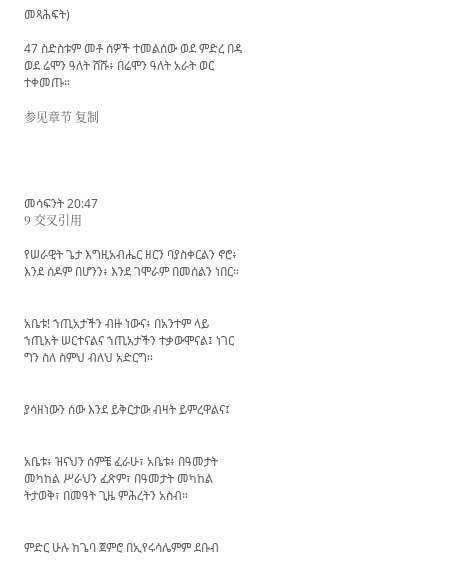መጻሕፍት)

47 ስድስቱም መቶ ሰዎች ተመልሰው ወደ ምድረ በዳ ወደ ሬሞን ዓለት ሸሹ፥ በሬሞን ዓለት አራት ወር ተቀመጡ።

参见章节 复制




መሳፍንት 20:47
9 交叉引用

የሠራዊት ጌታ እግዚአብሔር ዘርን ባያስቀርልን ኖሮ፥ እንደ ሰዶም በሆንን፥ እንደ ገሞራም በመሰልን ነበር።


አቤቱ! ኀጢአታችን ብዙ ነውና፥ በአንተም ላይ ኀጢአት ሠርተናልና ኀጢአታችን ተቃውሞናል፤ ነገር ግን ስለ ስምህ ብለህ አድርግ።


ያሳዘነውን ሰው እንደ ይቅርታው ብዛት ይምረዋልና፤


አቤቱ፥ ዝናህን ሰምቼ ፈራሁ፣ አቤቱ፥ በዓመታት መካከል ሥራህን ፈጽም፣ በዓመታት መካከል ትታወቅ፣ በመዓት ጊዜ ምሕረትን አስብ።


ምድር ሁሉ ከጌባ ጀምሮ በኢየሩሳሌምም ደቡብ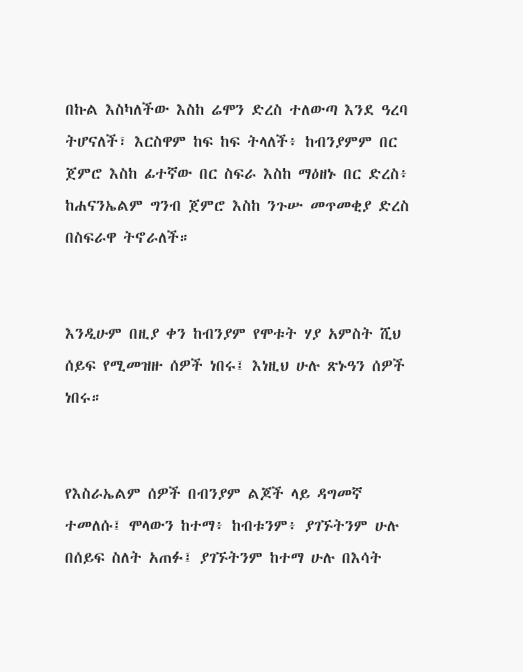በኩል እስካለችው እስከ ሬሞን ድረስ ተለውጣ እንደ ዓረባ ትሆናለች፣ እርስዋም ከፍ ከፍ ትላለች፥ ከብንያምም በር ጀምሮ እስከ ፊተኛው በር ስፍራ እስከ ማዕዘኑ በር ድረስ፥ ከሐናንኤልም ግንብ ጀምሮ እስከ ንጉሡ መጥመቂያ ድረስ በስፍራዋ ትኖራለች።


እንዲሁም በዚያ ቀን ከብንያም የሞቱት ሃያ አምስት ሺህ ሰይፍ የሚመዝዙ ሰዎች ነበሩ፤ እነዚህ ሁሉ ጽኑዓን ሰዎች ነበሩ።


የእስራኤልም ሰዎች በብንያም ልጆች ላይ ዳግመኛ ተመለሱ፤ ሞላውን ከተማ፥ ከብቱንም፥ ያገኙትንም ሁሉ በሰይፍ ስለት አጠፉ፤ ያገኙትንም ከተማ ሁሉ በእሳት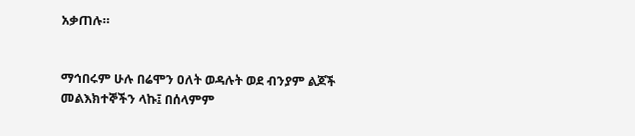አቃጠሉ።


ማኅበሩም ሁሉ በሬሞን ዐለት ወዳሉት ወደ ብንያም ልጆች መልእክተኞችን ላኩ፤ በሰላምም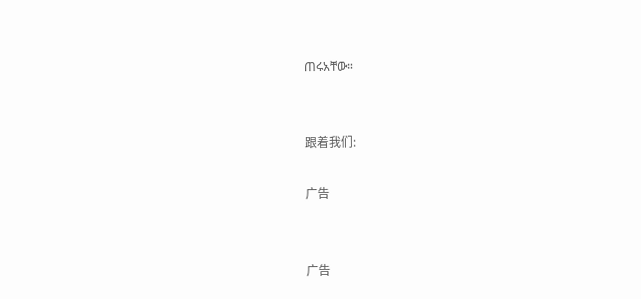ጠሩአቸው።


跟着我们:

广告


广告